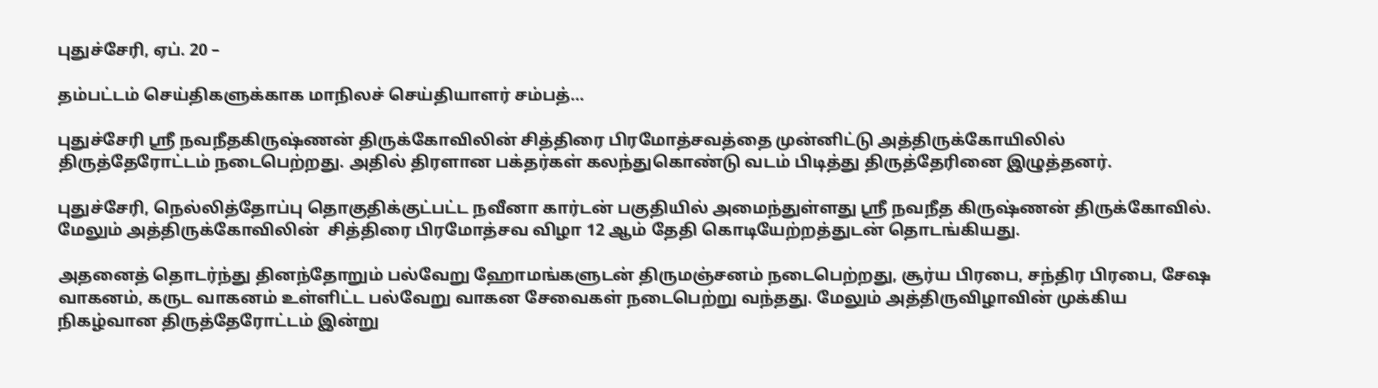புதுச்சேரி, ஏப். 20 –

தம்பட்டம் செய்திகளுக்காக மாநிலச் செய்தியாளர் சம்பத்…

புதுச்சேரி ஸ்ரீ நவநீதகிருஷ்ணன் திருக்கோவிலின் சித்திரை பிரமோத்சவத்தை முன்னிட்டு அத்திருக்கோயிலில் திருத்தேரோட்டம் நடைபெற்றது. அதில் திரளான பக்தர்கள் கலந்துகொண்டு வடம் பிடித்து திருத்தேரினை இழுத்தனர்.

புதுச்சேரி, நெல்லித்தோப்பு தொகுதிக்குட்பட்ட நவீனா கார்டன் பகுதியில் அமைந்துள்ளது ஸ்ரீ நவநீத கிருஷ்ணன் திருக்கோவில். மேலும் அத்திருக்கோவிலின்  சித்திரை பிரமோத்சவ விழா 12 ஆம் தேதி கொடியேற்றத்துடன் தொடங்கியது.

அதனைத் தொடர்ந்து தினந்தோறும் பல்வேறு ஹோமங்களுடன் திருமஞ்சனம் நடைபெற்றது, சூர்ய பிரபை, சந்திர பிரபை, சேஷ வாகனம், கருட வாகனம் உள்ளிட்ட பல்வேறு வாகன சேவைகள் நடைபெற்று வந்தது. மேலும் அத்திருவிழாவின் முக்கிய நிகழ்வான திருத்தேரோட்டம் இன்று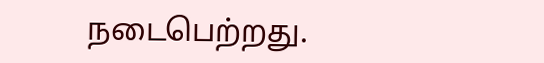நடைபெற்றது.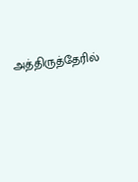அத்திருத்தேரில்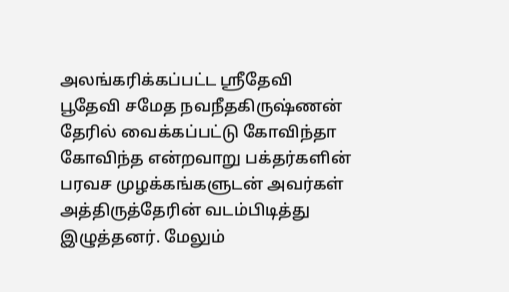அலங்கரிக்கப்பட்ட ஸ்ரீதேவி பூதேவி சமேத நவநீதகிருஷ்ணன் தேரில் வைக்கப்பட்டு கோவிந்தா கோவிந்த என்றவாறு பக்தர்களின் பரவச முழக்கங்களுடன் அவர்கள் அத்திருத்தேரின் வடம்பிடித்து இழுத்தனர். மேலும்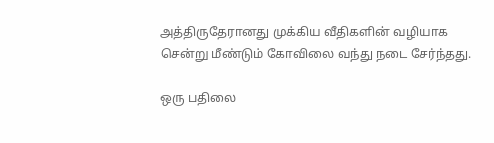அத்திருதேரானது முக்கிய வீதிகளின் வழியாக சென்று மீண்டும் கோவிலை வந்து நடை சேர்ந்தது.

ஒரு பதிலை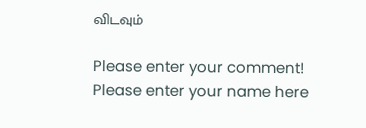விடவும்

Please enter your comment!
Please enter your name here